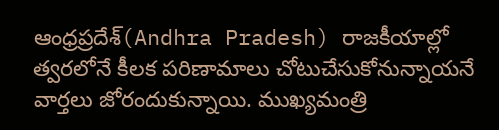ఆంధ్రప్రదేశ్(Andhra Pradesh) రాజకీయాల్లో త్వరలోనే కీలక పరిణామాలు చోటుచేసుకోనున్నాయనే వార్తలు జోరందుకున్నాయి. ముఖ్యమంత్రి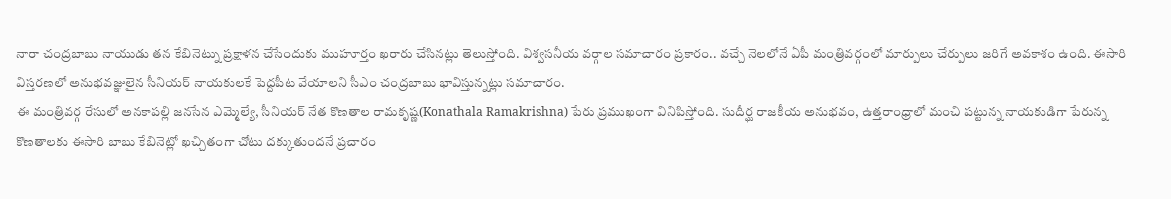నారా చంద్రబాబు నాయుడు తన కేబినెట్ను ప్రక్షాళన చేసేందుకు ముహూర్తం ఖరారు చేసినట్లు తెలుస్తోంది. విశ్వసనీయ వర్గాల సమాచారం ప్రకారం.. వచ్చే నెలలోనే ఏపీ మంత్రివర్గంలో మార్పులు చేర్పులు జరిగే అవకాశం ఉంది. ఈసారి విస్తరణలో అనుభవజ్ఞులైన సీనియర్ నాయకులకే పెద్దపీట వేయాలని సీఎం చంద్రబాబు భావిస్తున్నట్లు సమాచారం.
ఈ మంత్రివర్గ రేసులో అనకాపల్లి జనసేన ఎమ్మెల్యే, సీనియర్ నేత కొణతాల రామకృష్ణ(Konathala Ramakrishna) పేరు ప్రముఖంగా వినిపిస్తోంది. సుదీర్ఘ రాజకీయ అనుభవం, ఉత్తరాంధ్రాలో మంచి పట్టున్న నాయకుడిగా పేరున్న కొణతాలకు ఈసారి బాబు కేబినెట్లో ఖచ్చితంగా చోటు దక్కుతుందనే ప్రచారం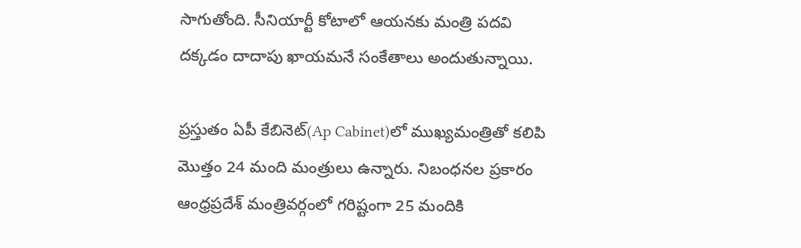సాగుతోంది. సీనియార్టీ కోటాలో ఆయనకు మంత్రి పదవి దక్కడం దాదాపు ఖాయమనే సంకేతాలు అందుతున్నాయి.

ప్రస్తుతం ఏపీ కేబినెట్(Ap Cabinet)లో ముఖ్యమంత్రితో కలిపి మొత్తం 24 మంది మంత్రులు ఉన్నారు. నిబంధనల ప్రకారం ఆంధ్రప్రదేశ్ మంత్రివర్గంలో గరిష్టంగా 25 మందికి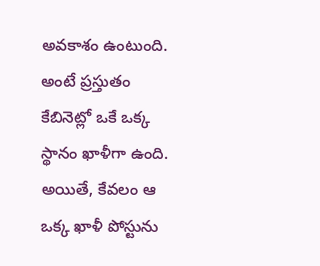అవకాశం ఉంటుంది. అంటే ప్రస్తుతం కేబినెట్లో ఒకే ఒక్క స్థానం ఖాళీగా ఉంది. అయితే, కేవలం ఆ ఒక్క ఖాళీ పోస్టును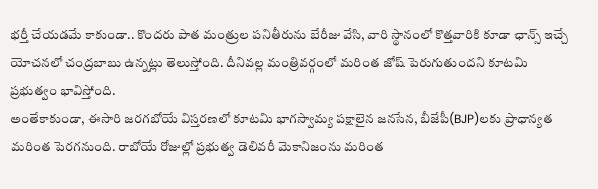భర్తీ చేయడమే కాకుండా.. కొందరు పాత మంత్రుల పనితీరును బేరీజు వేసి, వారి స్థానంలో కొత్తవారికి కూడా ఛాన్స్ ఇచ్చే యోచనలో చంద్రబాబు ఉన్నట్లు తెలుస్తోంది. దీనివల్ల మంత్రివర్గంలో మరింత జోష్ పెరుగుతుందని కూటమి ప్రభుత్వం భావిస్తోంది.
అంతేకాకుండా, ఈసారి జరగబోయే విస్తరణలో కూటమి భాగస్వామ్య పక్షాలైన జనసేన, బీజేపీ(BJP)లకు ప్రాధాన్యత మరింత పెరగనుంది. రాబోయే రోజుల్లో ప్రభుత్వ డెలివరీ మెకానిజంను మరింత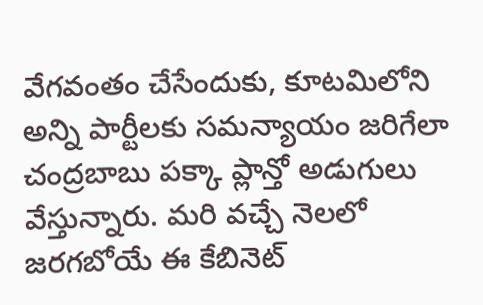వేగవంతం చేసేందుకు, కూటమిలోని అన్ని పార్టీలకు సమన్యాయం జరిగేలా చంద్రబాబు పక్కా ప్లాన్తో అడుగులు వేస్తున్నారు. మరి వచ్చే నెలలో జరగబోయే ఈ కేబినెట్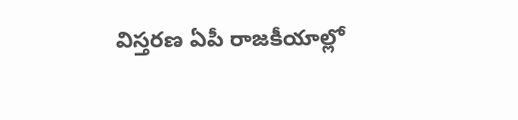విస్తరణ ఏపీ రాజకీయాల్లో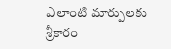ఎలాంటి మార్పులకు శ్రీకారం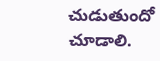చుడుతుందో చూడాలి.